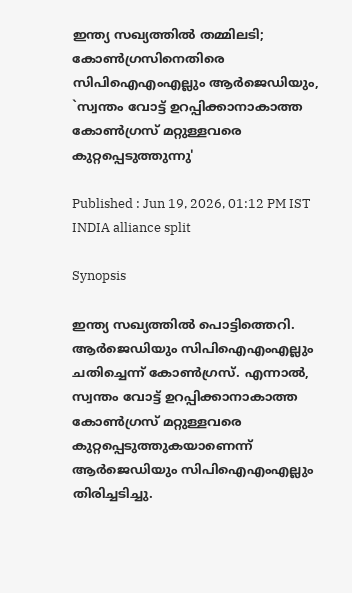ഇന്ത്യ സഖ്യത്തിൽ തമ്മിലടി; കോൺഗ്രസിനെതിരെ സിപിഐഎംഎല്ലും ആർജെഡിയും, `സ്വന്തം വോട്ട് ഉറപ്പിക്കാനാകാത്ത കോൺഗ്രസ് മറ്റുള്ളവരെ കുറ്റപ്പെടുത്തുന്നു'

Published : Jun 19, 2026, 01:12 PM IST
INDIA alliance split

Synopsis

ഇന്ത്യ സഖ്യത്തിൽ പൊട്ടിത്തെറി. ആർജെഡിയും സിപിഐഎംഎല്ലും ചതിച്ചെന്ന് കോൺഗ്രസ്. എന്നാൽ, സ്വന്തം വോട്ട് ഉറപ്പിക്കാനാകാത്ത കോൺഗ്രസ് മറ്റുള്ളവരെ കുറ്റപ്പെടുത്തുകയാണെന്ന് ആർജെഡിയും സിപിഐഎംഎല്ലും തിരിച്ചടിച്ചു.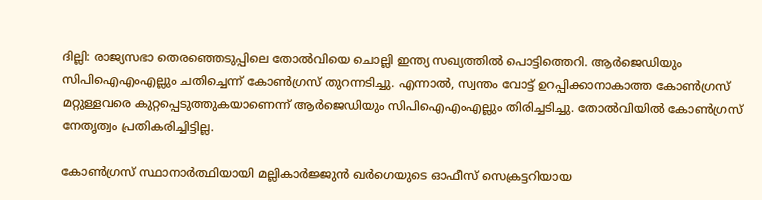ദില്ലി: രാജ്യസഭാ തെരഞ്ഞെടുപ്പിലെ തോൽവിയെ ചൊല്ലി ഇന്ത്യ സഖ്യത്തിൽ പൊട്ടിത്തെറി. ആർജെഡിയും സിപിഐഎംഎല്ലും ചതിച്ചെന്ന് കോൺഗ്രസ് തുറന്നടിച്ചു. എന്നാൽ, സ്വന്തം വോട്ട് ഉറപ്പിക്കാനാകാത്ത കോൺഗ്രസ് മറ്റുള്ളവരെ കുറ്റപ്പെടുത്തുകയാണെന്ന് ആർജെഡിയും സിപിഐഎംഎല്ലും തിരിച്ചടിച്ചു. തോൽവിയിൽ കോൺഗ്രസ് നേതൃത്വം പ്രതികരിച്ചിട്ടില്ല.

കോൺഗ്രസ് സ്ഥാനാർത്ഥിയായി മല്ലികാർജ്ജുൻ ഖർഗെയുടെ ഓഫീസ് സെക്രട്ടറിയായ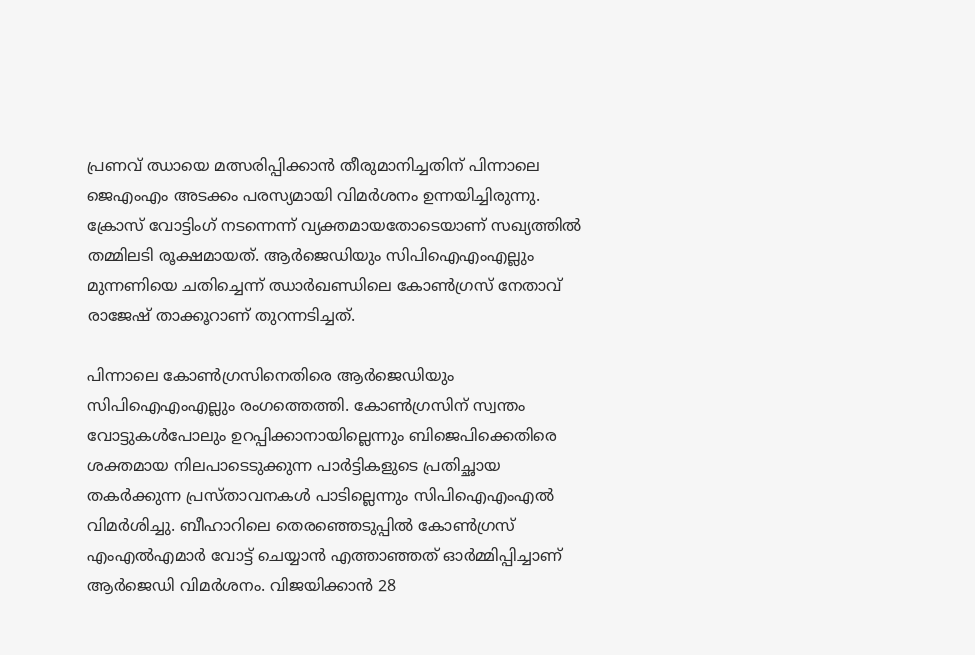പ്രണവ് ഝായെ മത്സരിപ്പിക്കാൻ തീരുമാനിച്ചതിന് പിന്നാലെ ജെഎംഎം അടക്കം പരസ്യമായി വിമർശനം ഉന്നയിച്ചിരുന്നു. ക്രോസ് വോട്ടിംഗ് നടന്നെന്ന് വ്യക്തമായതോടെയാണ് സഖ്യത്തിൽ തമ്മിലടി രൂക്ഷമായത്. ആർജെഡിയും സിപിഐഎംഎല്ലും മുന്നണിയെ ചതിച്ചെന്ന് ഝാര്‍ഖണ്ഡിലെ കോൺഗ്രസ് നേതാവ് രാജേഷ് താക്കൂറാണ് തുറന്നടിച്ചത്.

പിന്നാലെ കോൺഗ്രസിനെതിരെ ആർജെഡിയും സിപിഐഎംഎല്ലും രംഗത്തെത്തി. കോൺഗ്രസിന് സ്വന്തം വോട്ടുകൾപോലും ഉറപ്പിക്കാനായില്ലെന്നും ബിജെപിക്കെതിരെ ശക്തമായ നിലപാടെടുക്കുന്ന പാർട്ടികളുടെ പ്രതിച്ഛായ തകർക്കുന്ന പ്രസ്താവനകൾ പാടില്ലെന്നും സിപിഐഎംഎൽ വിമർശിച്ചു. ബീഹാറിലെ തെരഞ്ഞെടുപ്പിൽ കോൺഗ്രസ് എംഎൽഎമാർ വോട്ട് ചെയ്യാൻ എത്താഞ്ഞത് ഓർമ്മിപ്പിച്ചാണ് ആ‌‍ർജെഡി വിമർശനം. വിജയിക്കാൻ 28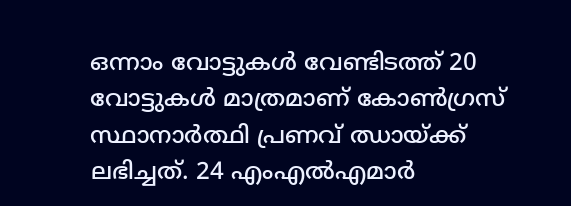ഒന്നാം വോട്ടുകൾ വേണ്ടിടത്ത് 20 വോട്ടുകൾ മാത്രമാണ് കോൺഗ്രസ് സ്ഥാനാർത്ഥി പ്രണവ് ഝായ്ക്ക് ലഭിച്ചത്. 24 എംഎൽഎമാർ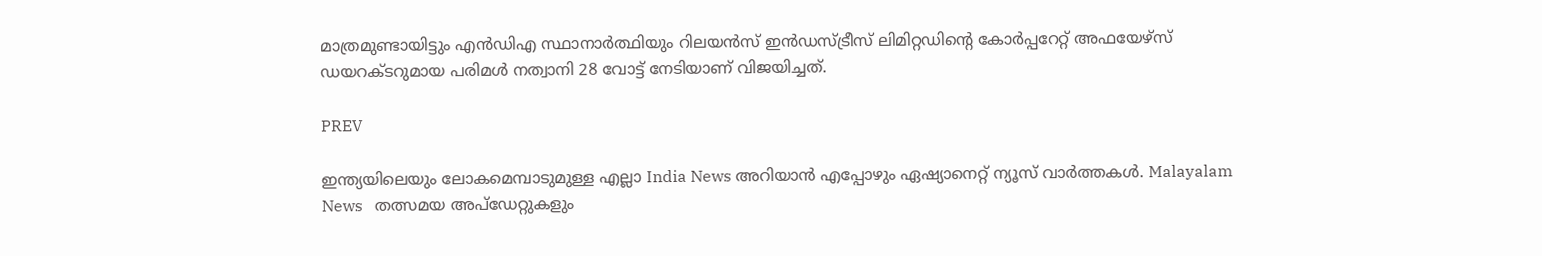മാത്രമുണ്ടായിട്ടും എൻഡിഎ സ്ഥാനാർത്ഥിയും റിലയൻസ് ഇൻഡസ്ട്രീസ് ലിമിറ്റഡിന്റെ കോർപ്പറേറ്റ് അഫയേഴ്സ് ഡയറക്ടറുമായ പരിമൾ നത്വാനി 28 വോട്ട് നേടിയാണ് വിജയിച്ചത്.

PREV

ഇന്ത്യയിലെയും ലോകമെമ്പാടുമുള്ള എല്ലാ India News അറിയാൻ എപ്പോഴും ഏഷ്യാനെറ്റ് ന്യൂസ് വാർത്തകൾ. Malayalam News   തത്സമയ അപ്‌ഡേറ്റുകളും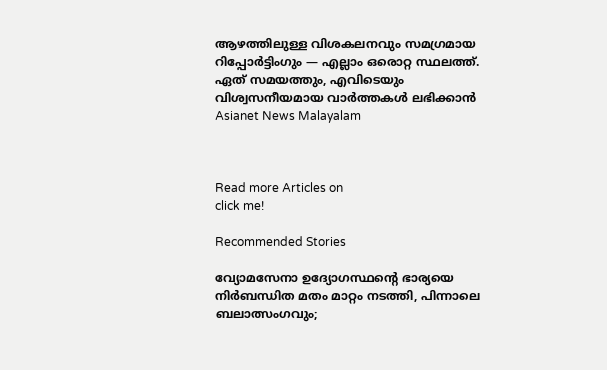ആഴത്തിലുള്ള വിശകലനവും സമഗ്രമായ റിപ്പോർട്ടിംഗും — എല്ലാം ഒരൊറ്റ സ്ഥലത്ത്. ഏത് സമയത്തും, എവിടെയും വിശ്വസനീയമായ വാർത്തകൾ ലഭിക്കാൻ Asianet News Malayalam



Read more Articles on
click me!

Recommended Stories

വ്യോമസേനാ ഉദ്യോഗസ്ഥന്‍റെ ഭാര്യയെ നിർബന്ധിത മതം മാറ്റം നടത്തി, പിന്നാലെ ബലാത്സംഗവും;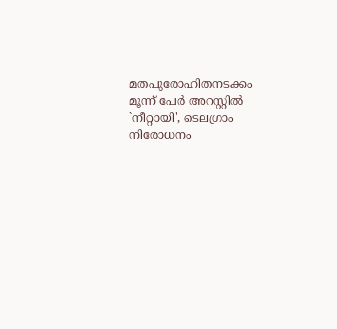മതപുരോഹിതനടക്കം മൂന്ന് പേർ അറസ്റ്റിൽ
`നീറ്റായി', ടെലഗ്രാം നിരോധനം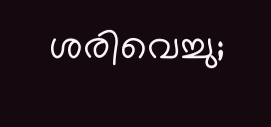ശരിവെച്ചു;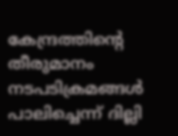കേന്ദ്രത്തിൻ്റെ തീരുമാനം നടപടിക്രമങ്ങൾ പാലിച്ചെന്ന് ദില്ലി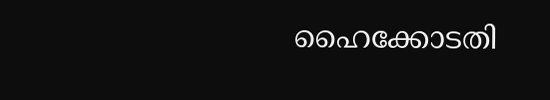ഹൈക്കോടതി